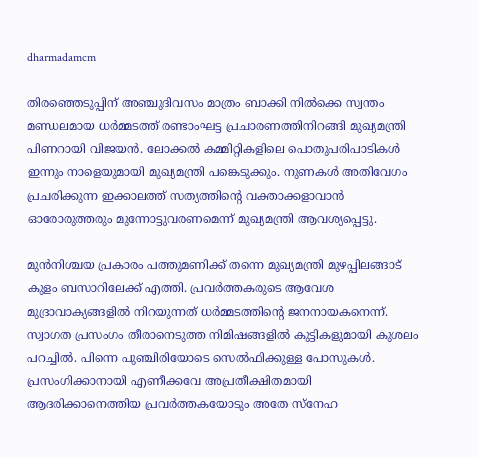dharmadamcm

തിരഞ്ഞെടുപ്പിന് അഞ്ചുദിവസം മാത്രം ബാക്കി നിൽക്കെ സ്വന്തം മണ്ഡലമായ ധർമ്മടത്ത് രണ്ടാംഘട്ട പ്രചാരണത്തിനിറങ്ങി മുഖ്യമന്ത്രി പിണറായി വിജയൻ. ലോക്കൽ കമ്മിറ്റികളിലെ പൊതുപരിപാടികൾ ഇന്നും നാളെയുമായി മുഖ്യമന്ത്രി പങ്കെടുക്കും. നുണകൾ അതിവേഗം പ്രചരിക്കുന്ന ഇക്കാലത്ത് സത്യത്തിന്റെ വക്താക്കളാവാൻ ഓരോരുത്തരും മുന്നോട്ടുവരണമെന്ന് മുഖ്യമന്ത്രി ആവശ്യപ്പെട്ടു.

മുൻനിശ്ചയ പ്രകാരം പത്തുമണിക്ക് തന്നെ മുഖ്യമന്ത്രി മുഴപ്പിലങ്ങാട് കുളം ബസാറിലേക്ക് എത്തി. പ്രവർത്തകരുടെ ആവേശ മുദ്രാവാക്യങ്ങളിൽ നിറയുന്നത് ധർമ്മടത്തിന്റെ ജനനായകനെന്ന്. സ്വാഗത പ്രസംഗം തീരാനെടുത്ത നിമിഷങ്ങളിൽ കുട്ടികളുമായി കുശലം പറച്ചിൽ. പിന്നെ പുഞ്ചിരിയോടെ സെൽഫിക്കുള്ള പോസുകൾ. പ്രസംഗിക്കാനായി എണീക്കവേ അപ്രതീക്ഷിതമായി ആദരിക്കാനെത്തിയ പ്രവർത്തകയോടും അതേ സ്നേഹ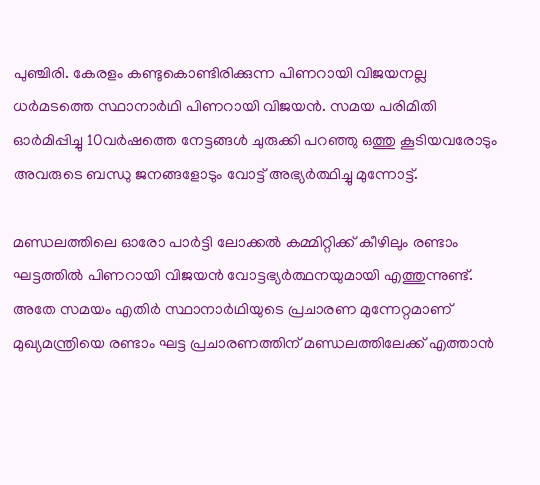പുഞ്ചിരി. കേരളം കണ്ടുകൊണ്ടിരിക്കുന്ന പിണറായി വിജയനല്ല ധർമടത്തെ സ്ഥാനാർഥി പിണറായി വിജയൻ. സമയ പരിമിതി ഓർമിപ്പിച്ചു 10വർഷത്തെ നേട്ടങ്ങൾ ചുരുക്കി പറഞ്ഞു ഒത്തു കൂടിയവരോടും അവരുടെ ബന്ധു ജനങ്ങളോടും വോട്ട് അഭ്യർത്ഥിച്ചു മുന്നോട്ട്.

മണ്ഡലത്തിലെ ഓരോ പാർട്ടി ലോക്കൽ കമ്മിറ്റിക്ക് കീഴിലും രണ്ടാം ഘട്ടത്തിൽ പിണറായി വിജയൻ വോട്ടഭ്യർത്ഥനയുമായി എത്തുന്നുണ്ട്. അതേ സമയം എതിർ സ്ഥാനാർഥിയുടെ പ്രചാരണ മുന്നേറ്റമാണ് മുഖ്യമന്ത്രിയെ രണ്ടാം ഘട്ട പ്രചാരണത്തിന് മണ്ഡലത്തിലേക്ക് എത്താൻ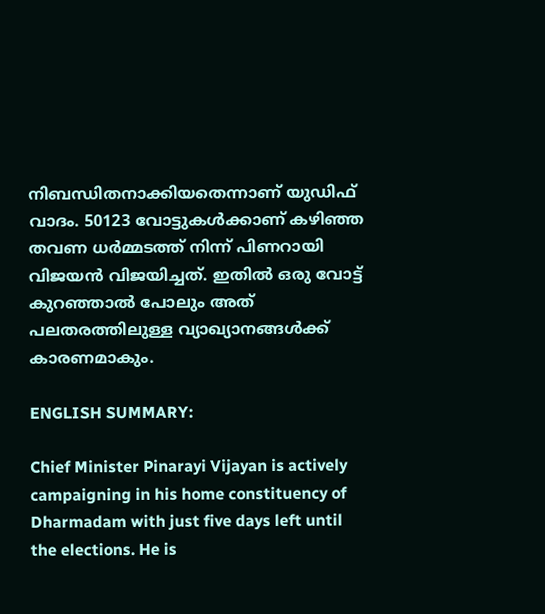നിബന്ധിതനാക്കിയതെന്നാണ് യുഡിഫ് വാദം. 50123 വോട്ടുകൾക്കാണ് കഴിഞ്ഞ തവണ ധർമ്മടത്ത് നിന്ന് പിണറായി വിജയൻ വിജയിച്ചത്. ഇതിൽ ഒരു വോട്ട് കുറഞ്ഞാൽ പോലും അത് പലതരത്തിലുള്ള വ്യാഖ്യാനങ്ങൾക്ക്‌ കാരണമാകും.

ENGLISH SUMMARY:

Chief Minister Pinarayi Vijayan is actively campaigning in his home constituency of Dharmadam with just five days left until the elections. He is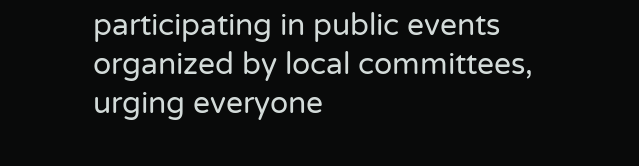participating in public events organized by local committees, urging everyone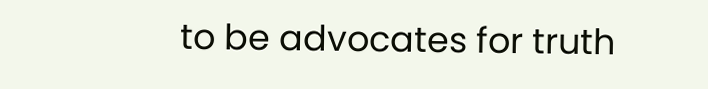to be advocates for truth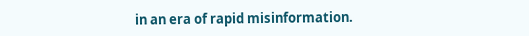in an era of rapid misinformation.